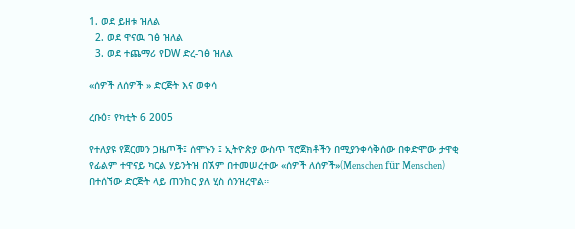1. ወደ ይዘቱ ዝለል
  2. ወደ ዋናዉ ገፅ ዝለል
  3. ወደ ተጨማሪ የDW ድረ-ገፅ ዝለል

«ሰዎች ለሰዎች » ድርጅት እና ወቀሳ

ረቡዕ፣ የካቲት 6 2005

የተለያዩ የጀርመን ጋዜጦች፤ ሰሞኑን ፤ ኢትዮጵያ ውስጥ ፕሮጀክቶችን በሚያንቀሳቅሰው በቀድሞው ታዋቂ የፊልም ተዋናይ ካርል ሃይንትዝ በኧም በተመሠረተው «ሰዎች ለሰዎች»(Menschen für Menschen) በተሰኘው ድርጅት ላይ ጠንከር ያለ ሂስ ሰንዝረዋል።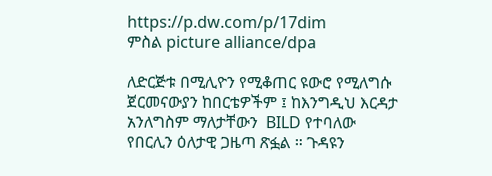https://p.dw.com/p/17dim
ምስል picture alliance/dpa

ለድርጅቱ በሚሊዮን የሚቆጠር ዩውሮ የሚለግሱ ጀርመናውያን ከበርቴዎችም ፤ ከእንግዲህ እርዳታ አንለግስም ማለታቸውን  BILD የተባለው የበርሊን ዕለታዊ ጋዜጣ ጽፏል ። ጉዳዩን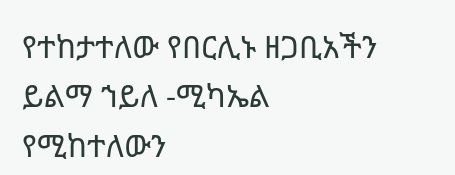የተከታተለው የበርሊኑ ዘጋቢአችን ይልማ ኀይለ -ሚካኤል የሚከተለውን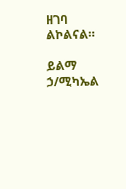ዘገባ ልኮልናል።

ይልማ ኃ/ሚካኤል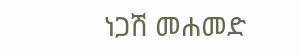ነጋሽ መሐመድ